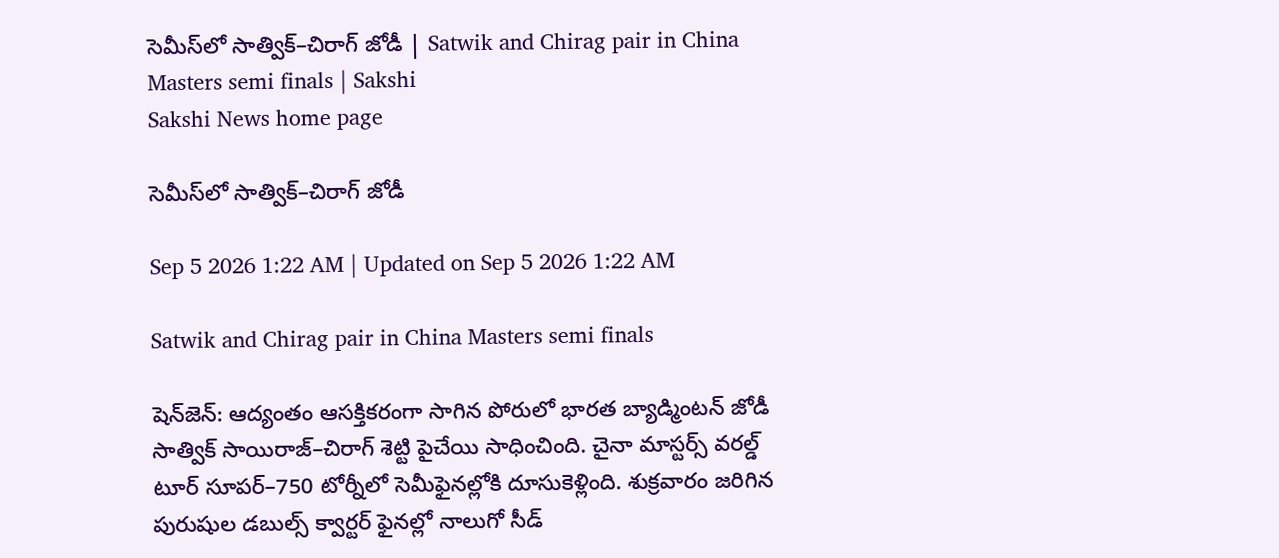సెమీస్‌లో సాత్విక్‌–చిరాగ్‌ జోడీ | Satwik and Chirag pair in China Masters semi finals | Sakshi
Sakshi News home page

సెమీస్‌లో సాత్విక్‌–చిరాగ్‌ జోడీ

Sep 5 2026 1:22 AM | Updated on Sep 5 2026 1:22 AM

Satwik and Chirag pair in China Masters semi finals

షెన్‌జెన్‌: ఆద్యంతం ఆసక్తికరంగా సాగిన పోరులో భారత బ్యాడ్మింటన్‌ జోడీ సాత్విక్‌ సాయిరాజ్‌–చిరాగ్‌ శెట్టి పైచేయి సాధించింది. చైనా మాస్టర్స్‌ వరల్డ్‌ టూర్‌ సూపర్‌–750 టోర్నీలో సెమీఫైనల్లోకి దూసుకెళ్లింది. శుక్రవారం జరిగిన పురుషుల డబుల్స్‌ క్వార్టర్‌ ఫైనల్లో నాలుగో సీడ్‌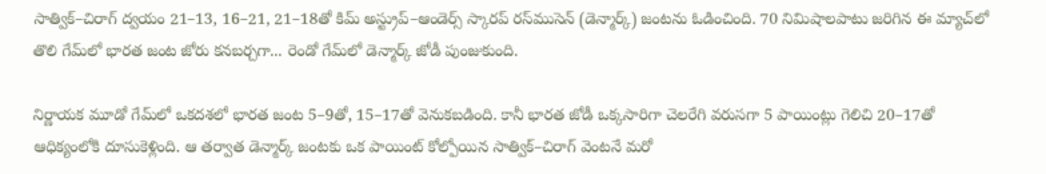సాత్విక్‌–చిరాగ్‌ ద్వయం 21–13, 16–21, 21–18తో కిమ్‌ అస్ట్రుప్‌–ఆండెర్స్‌ స్కారప్‌ రస్‌ముసెన్‌ (డెన్మార్క్‌) జంటను ఓడించింది. 70 నిమిషాలపాటు జరిగిన ఈ మ్యాచ్‌లో తొలి గేమ్‌లో భారత జంట జోరు కనబర్చగా... రెండో గేమ్‌లో డెన్మార్క్‌ జోడీ పుంజుకుంది.

నిర్ణాయక మూడో గేమ్‌లో ఒకదశలో భారత జంట 5–9తో, 15–17తో వెనుకబడింది. కానీ భారత జోడీ ఒక్కసారిగా చెలరేగి వరుసగా 5 పాయింట్లు గెలిచి 20–17తో ఆధిక్యంలోకి దూసుకెళ్లింది. ఆ తర్వాత డెన్మార్క్‌ జంటకు ఒక పాయింట్‌ కోల్పోయిన సాత్విక్‌–చిరాగ్‌ వెంటనే మరో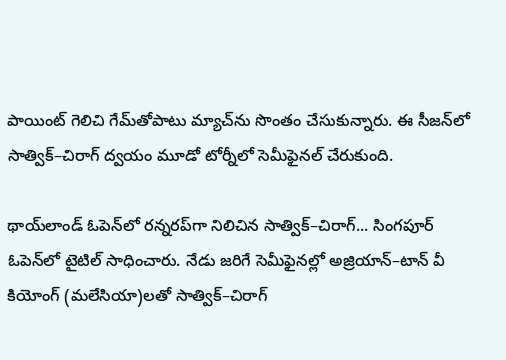పాయింట్‌ గెలిచి గేమ్‌తోపాటు మ్యాచ్‌ను సొంతం చేసుకున్నారు. ఈ సీజన్‌లో సాత్విక్‌–చిరాగ్‌ ద్వయం మూడో టోర్నీలో సెమీఫైనల్‌ చేరుకుంది.

థాయ్‌లాండ్‌ ఓపెన్‌లో రన్నరప్‌గా నిలిచిన సాత్విక్‌–చిరాగ్‌... సింగపూర్‌ ఓపెన్‌లో టైటిల్‌ సాధించారు. నేడు జరిగే సెమీఫైనల్లో అజ్రియాన్‌–టాన్‌ వీ కియోంగ్‌ (మలేసియా)లతో సాత్విక్‌–చిరాగ్‌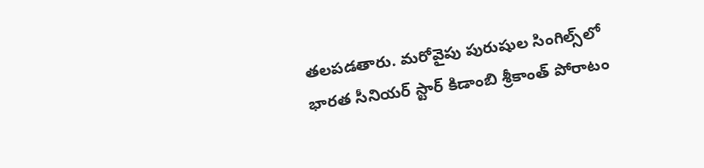తలపడతారు. మరోవైపు పురుషుల సింగిల్స్‌లో భారత సీనియర్‌ స్టార్‌ కిడాంబి శ్రీకాంత్‌ పోరాటం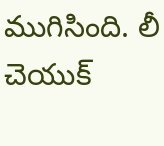ముగిసింది. లీ చెయుక్‌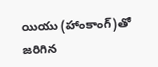యియు (హాంకాంగ్‌)తో జరిగిన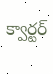క్వార్టర్‌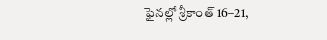ఫైనల్లో శ్రీకాంత్‌ 16–21,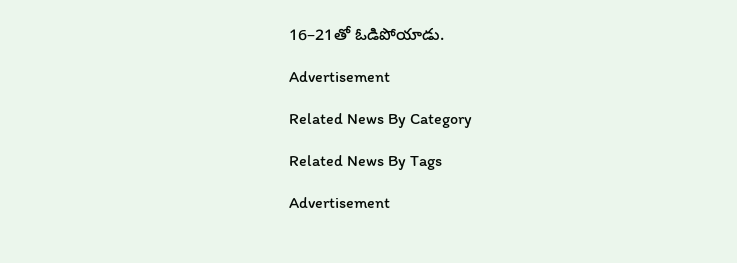16–21తో ఓడిపోయాడు.

Advertisement

Related News By Category

Related News By Tags

Advertisement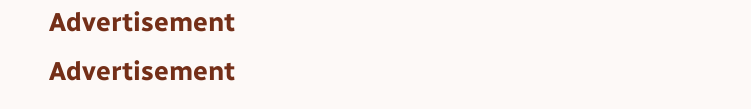Advertisement
Advertisement